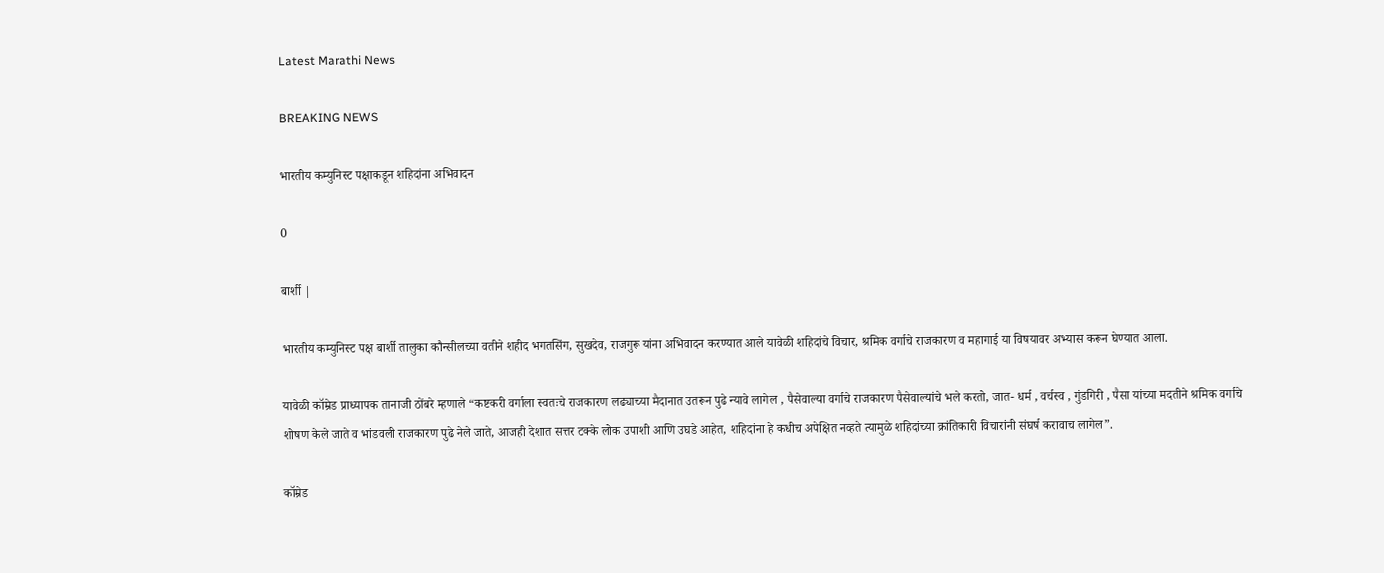Latest Marathi News

BREAKING NEWS

भारतीय कम्युनिस्ट पक्षाकडून शहिदांना अभिवादन

0

बार्शी |

भारतीय कम्युनिस्ट पक्ष बार्शी तालुका कौन्सीलच्या वतीने शहीद भगतसिंग, सुखदेव, राजगुरू यांना अभिवादन करण्यात आले यावेळी शहिदांचे विचार, श्रमिक वर्गाचे राजकारण व महागाई या विषयावर अभ्यास करून घेण्यात आला.

यावेळी कॉम्रेड प्राध्यापक तानाजी ठोंबरे म्हणाले “कष्टकरी वर्गाला स्वतःचे राजकारण लढ्याच्या मैदानात उतरून पुढे न्यावे लागेल , पैसेवाल्या वर्गाचे राजकारण पैसेवाल्यांचे भले करतो, जात- धर्म , वर्चस्व , गुंडगिरी , पैसा यांच्या मदतीने श्रमिक वर्गाचे शोषण केले जाते व भांडवली राजकारण पुढे नेले जाते, आजही देशात सत्तर टक्के लोक उपाशी आणि उघडे आहेत, शहिदांना हे कधीच अपेक्षित नव्हते त्यामुळे शहिदांच्या क्रांतिकारी विचारांनी संघर्ष करावाच लागेल”.

कॉम्रेड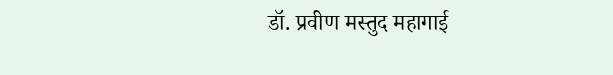डॉ. प्रवीण मस्तुद महागाई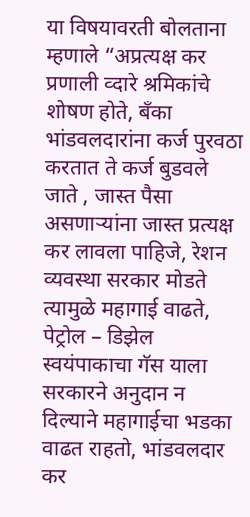या विषयावरती बोलताना म्हणाले “अप्रत्यक्ष कर प्रणाली व्दारे श्रमिकांचे शोषण होते, बँका भांडवलदारांना कर्ज पुरवठा करतात ते कर्ज बुडवले जाते , जास्त पैसा असणाऱ्यांना जास्त प्रत्यक्ष कर लावला पाहिजे, रेशन व्यवस्था सरकार मोडते त्यामुळे महागाई वाढते, पेट्रोल – डिझेल स्वयंपाकाचा गॅस याला सरकारने अनुदान न दिल्याने महागाईचा भडका वाढत राहतो, भांडवलदार कर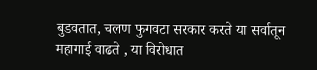बुडवतात, चलण फुगवटा सरकार करते या सर्वातून महागाई वाढते , या विरोधात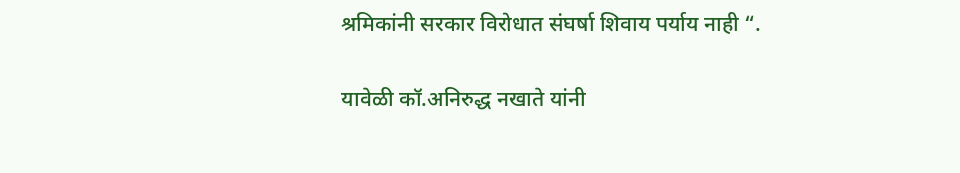श्रमिकांनी सरकार विरोधात संघर्षा शिवाय पर्याय नाही “.

यावेळी कॉ.अनिरुद्ध नखाते यांनी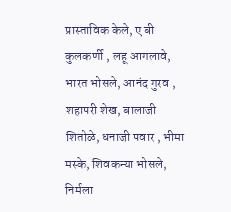प्रास्ताविक केले, ए बी कुलकर्णी , लहू आगलावे, भारत भोसले, आनंद गुरव , शहापरी शेख, बालाजी शितोळे, धनाजी पवार , भीमा मस्के, शिवकन्या भोसले, निर्मला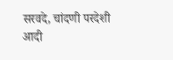सरवदे, चांदणी परदेशी आदी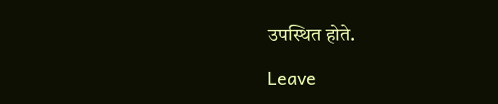उपस्थित होते.

Leave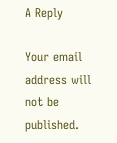A Reply

Your email address will not be published.